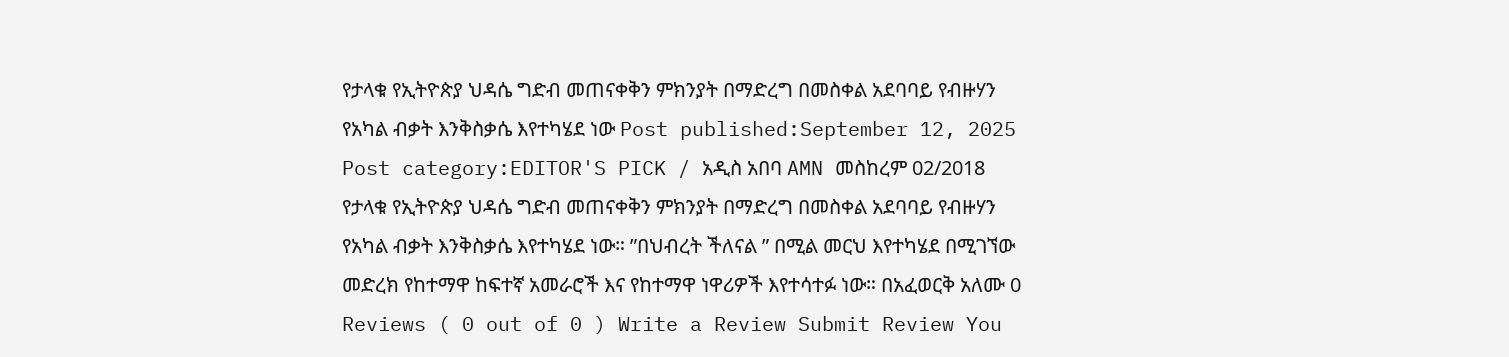የታላቁ የኢትዮጵያ ህዳሴ ግድብ መጠናቀቅን ምክንያት በማድረግ በመስቀል አደባባይ የብዙሃን የአካል ብቃት እንቅስቃሴ እየተካሄደ ነው Post published:September 12, 2025 Post category:EDITOR'S PICK / አዲስ አበባ AMN መስከረም 02/2018 የታላቁ የኢትዮጵያ ህዳሴ ግድብ መጠናቀቅን ምክንያት በማድረግ በመስቀል አደባባይ የብዙሃን የአካል ብቃት እንቅስቃሴ እየተካሄደ ነው። ”በህብረት ችለናል ” በሚል መርህ እየተካሄደ በሚገኘው መድረክ የከተማዋ ከፍተኛ አመራሮች እና የከተማዋ ነዋሪዎች እየተሳተፉ ነው። በአፈወርቅ አለሙ 0 Reviews ( 0 out of 0 ) Write a Review Submit Review You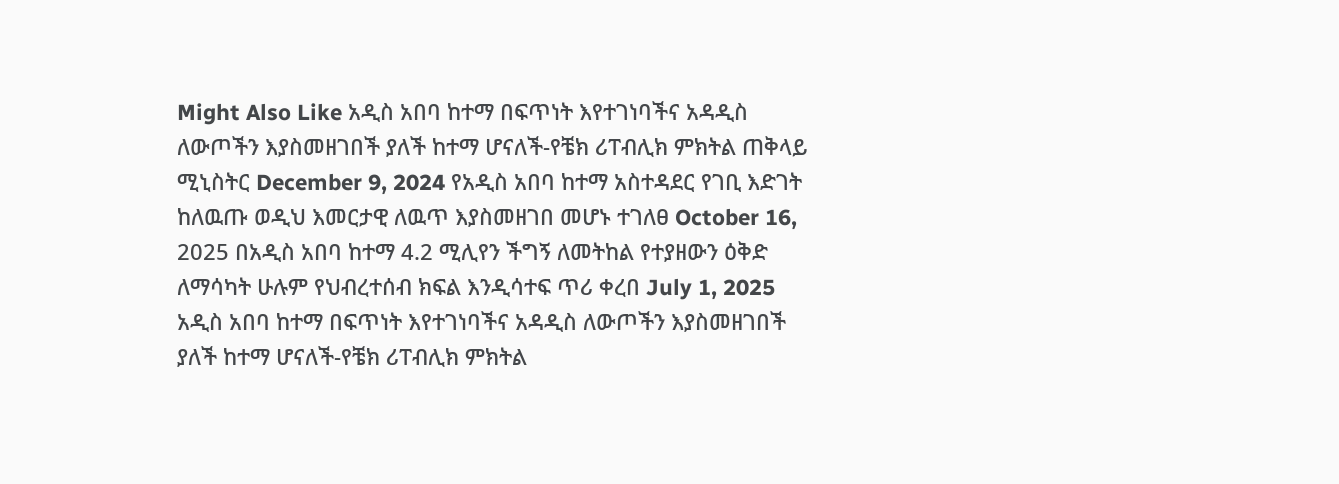Might Also Like አዲስ አበባ ከተማ በፍጥነት እየተገነባችና አዳዲስ ለውጦችን እያስመዘገበች ያለች ከተማ ሆናለች-የቼክ ሪፐብሊክ ምክትል ጠቅላይ ሚኒስትር December 9, 2024 የአዲስ አበባ ከተማ አስተዳደር የገቢ እድገት ከለዉጡ ወዲህ እመርታዊ ለዉጥ እያስመዘገበ መሆኑ ተገለፀ October 16, 2025 በአዲስ አበባ ከተማ 4.2 ሚሊየን ችግኝ ለመትከል የተያዘውን ዕቅድ ለማሳካት ሁሉም የህብረተሰብ ክፍል እንዲሳተፍ ጥሪ ቀረበ July 1, 2025
አዲስ አበባ ከተማ በፍጥነት እየተገነባችና አዳዲስ ለውጦችን እያስመዘገበች ያለች ከተማ ሆናለች-የቼክ ሪፐብሊክ ምክትል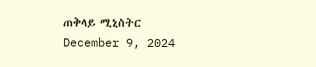ጠቅላይ ሚኒስትር December 9, 2024